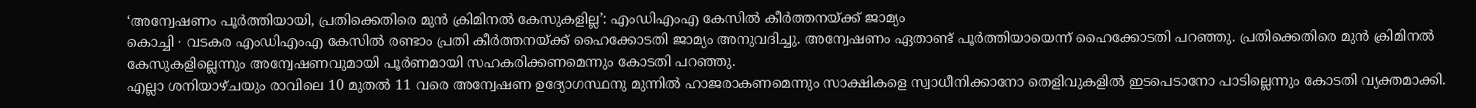‘അന്വേഷണം പൂർത്തിയായി, പ്രതിക്കെതിരെ മുൻ ക്രിമിനൽ കേസുകളില്ല’: എംഡിഎംഎ കേസിൽ കീർത്തനയ്ക്ക് ജാമ്യം
കൊച്ചി ∙ വടകര എംഡിഎംഎ കേസിൽ രണ്ടാം പ്രതി കീർത്തനയ്ക്ക് ഹൈക്കോടതി ജാമ്യം അനുവദിച്ചു. അന്വേഷണം ഏതാണ്ട് പൂർത്തിയായെന്ന് ഹൈക്കോടതി പറഞ്ഞു. പ്രതിക്കെതിരെ മുൻ ക്രിമിനൽ കേസുകളില്ലെന്നും അന്വേഷണവുമായി പൂർണമായി സഹകരിക്കണമെന്നും കോടതി പറഞ്ഞു.
എല്ലാ ശനിയാഴ്ചയും രാവിലെ 10 മുതൽ 11 വരെ അന്വേഷണ ഉദ്യോഗസ്ഥനു മുന്നിൽ ഹാജരാകണമെന്നും സാക്ഷികളെ സ്വാധീനിക്കാനോ തെളിവുകളിൽ ഇടപെടാനോ പാടില്ലെന്നും കോടതി വ്യക്തമാക്കി.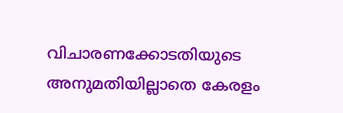വിചാരണക്കോടതിയുടെ അനുമതിയില്ലാതെ കേരളം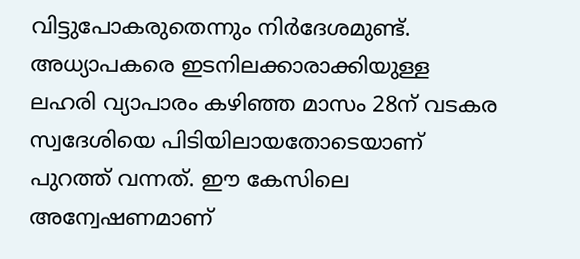വിട്ടുപോകരുതെന്നും നിർദേശമുണ്ട്.
അധ്യാപകരെ ഇടനിലക്കാരാക്കിയുള്ള ലഹരി വ്യാപാരം കഴിഞ്ഞ മാസം 28ന് വടകര സ്വദേശിയെ പിടിയിലായതോടെയാണ് പുറത്ത് വന്നത്. ഈ കേസിലെ അന്വേഷണമാണ്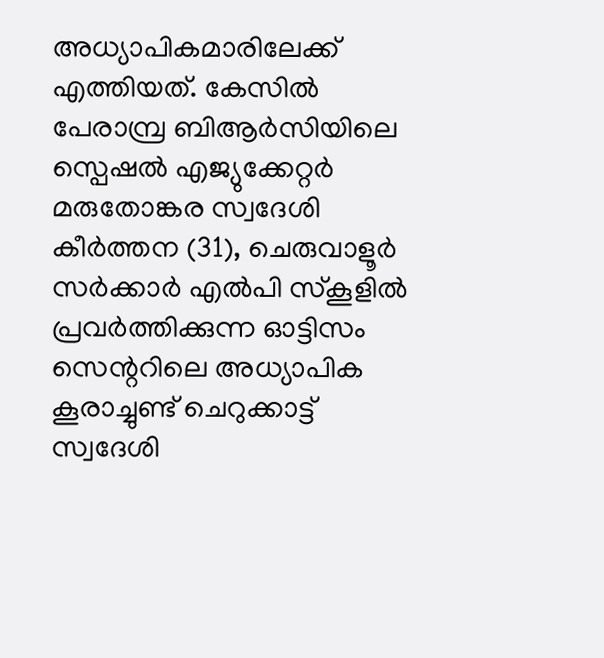അധ്യാപികമാരിലേക്ക് എത്തിയത്. കേസിൽ പേരാമ്പ്ര ബിആർസിയിലെ സ്പെഷൽ എജ്യുക്കേറ്റർ മരുതോങ്കര സ്വദേശി കീർത്തന (31), ചെരുവാളൂർ സർക്കാർ എൽപി സ്കൂളിൽ പ്രവർത്തിക്കുന്ന ഓട്ടിസം സെന്ററിലെ അധ്യാപിക കൂരാച്ചുണ്ട് ചെറുക്കാട്ട് സ്വദേശി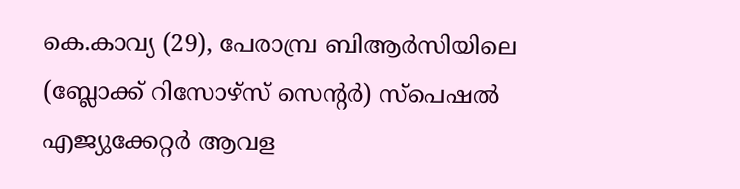കെ.കാവ്യ (29), പേരാമ്പ്ര ബിആർസിയിലെ (ബ്ലോക്ക് റിസോഴ്സ് സെന്റർ) സ്പെഷൽ എജ്യുക്കേറ്റർ ആവള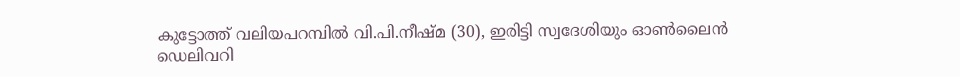കുട്ടോത്ത് വലിയപറമ്പിൽ വി.പി.നീഷ്മ (30), ഇരിട്ടി സ്വദേശിയും ഓൺലൈൻ ഡെലിവറി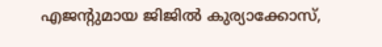എജന്റുമായ ജിജിൽ കുര്യാക്കോസ്,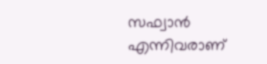സഫ്വാൻ എന്നിവരാണ്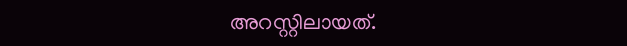അറസ്റ്റിലായത്.